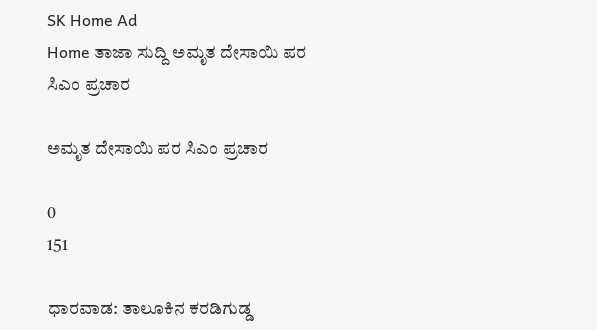SK Home Ad
Home ತಾಜಾ ಸುದ್ದಿ ಅಮೃತ ದೇಸಾಯಿ ಪರ ಸಿಎಂ ಪ್ರಚಾರ

ಅಮೃತ ದೇಸಾಯಿ ಪರ ಸಿಎಂ ಪ್ರಚಾರ

0
151

ಧಾರವಾಡ: ತಾಲೂಕಿನ ಕರಡಿಗುಡ್ಡ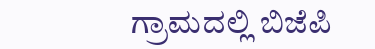ಗ್ರಾಮದಲ್ಲಿ ಬಿಜೆಪಿ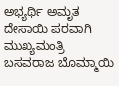ಅಭ್ಯರ್ಥಿ ಅಮೃತ ದೇಸಾಯಿ ಪರವಾಗಿ ಮುಖ್ಯಮಂತ್ರಿ ಬಸವರಾಜ ಬೊಮ್ಮಾಯಿ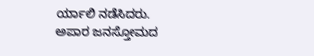ರ್ಯಾಲಿ ನಡೆಸಿದರು.
ಅಪಾರ ಜನಸ್ತೋಮದ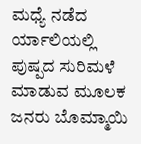ಮಧ್ಯೆ ನಡೆದ ರ್ಯಾಲಿಯಲ್ಲಿ ಪುಷ್ಪದ ಸುರಿಮಳೆ ಮಾಡುವ ಮೂಲಕ ಜನರು ಬೊಮ್ಮಾಯಿ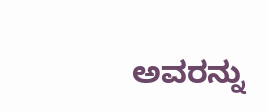ಅವರನ್ನು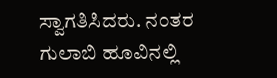ಸ್ವಾಗತಿಸಿದರು. ನಂತರ ಗುಲಾಬಿ ಹೂವಿನಲ್ಲಿ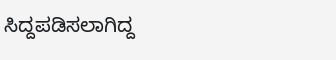ಸಿದ್ದಪಡಿಸಲಾಗಿದ್ದ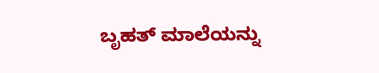ಬೃಹತ್ ಮಾಲೆಯನ್ನು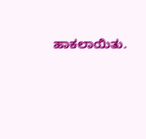ಹಾಕಲಾಯಿತು.